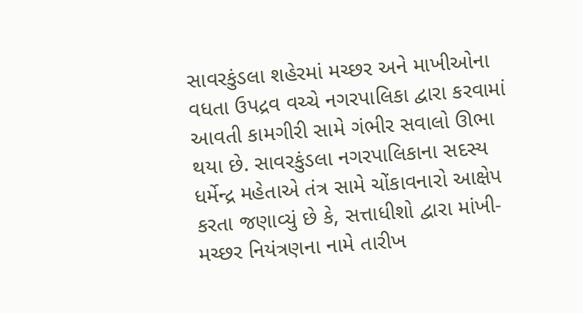સાવરકુંડલા શહેરમાં મચ્છર અને માખીઓના વધતા ઉપદ્રવ વચ્ચે નગરપાલિકા દ્વારા કરવામાં આવતી કામગીરી સામે ગંભીર સવાલો ઊભા થયા છે. સાવરકુંડલા નગરપાલિકાના સદસ્ય ધર્મેન્દ્ર મહેતાએ તંત્ર સામે ચોંકાવનારો આક્ષેપ કરતા જણાવ્યું છે કે, સત્તાધીશો દ્વારા માંખી-મચ્છર નિયંત્રણના નામે તારીખ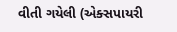વીતી ગયેલી (એક્સપાયરી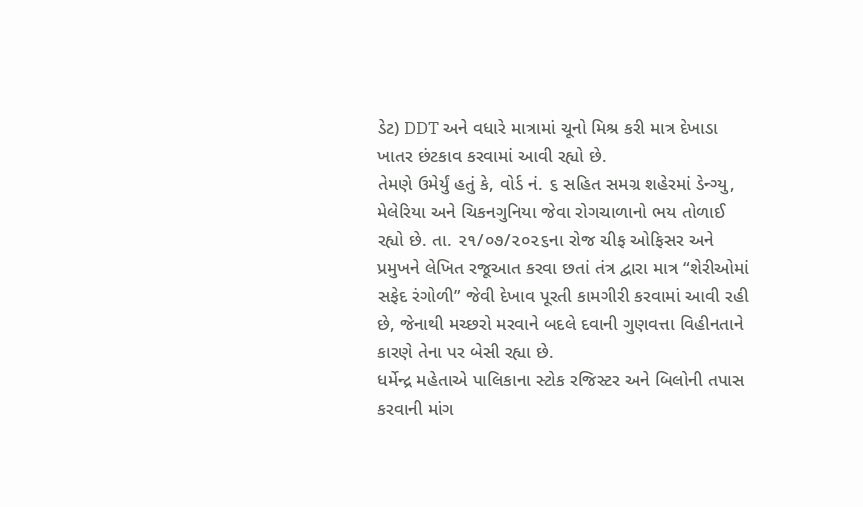ડેટ) DDT અને વધારે માત્રામાં ચૂનો મિશ્ર કરી માત્ર દેખાડા ખાતર છંટકાવ કરવામાં આવી રહ્યો છે.
તેમણે ઉમેર્યું હતું કે, વોર્ડ નં. ૬ સહિત સમગ્ર શહેરમાં ડેન્ગ્યુ, મેલેરિયા અને ચિકનગુનિયા જેવા રોગચાળાનો ભય તોળાઈ રહ્યો છે. તા. ૨૧/૦૭/૨૦૨૬ના રોજ ચીફ ઓફિસર અને પ્રમુખને લેખિત રજૂઆત કરવા છતાં તંત્ર દ્વારા માત્ર “શેરીઓમાં સફેદ રંગોળી” જેવી દેખાવ પૂરતી કામગીરી કરવામાં આવી રહી છે, જેનાથી મચ્છરો મરવાને બદલે દવાની ગુણવત્તા વિહીનતાને કારણે તેના પર બેસી રહ્યા છે.
ધર્મેન્દ્ર મહેતાએ પાલિકાના સ્ટોક રજિસ્ટર અને બિલોની તપાસ કરવાની માંગ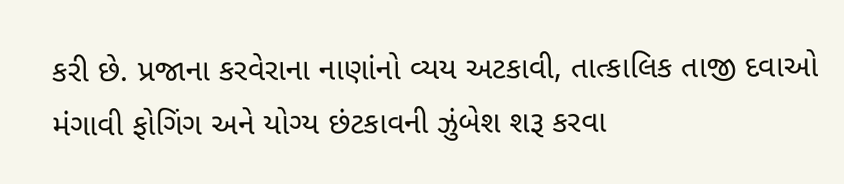કરી છે. પ્રજાના કરવેરાના નાણાંનો વ્યય અટકાવી, તાત્કાલિક તાજી દવાઓ મંગાવી ફોગિંગ અને યોગ્ય છંટકાવની ઝુંબેશ શરૂ કરવા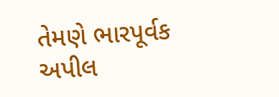તેમણે ભારપૂર્વક અપીલ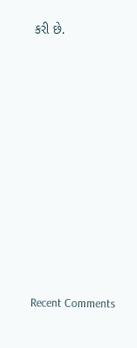કરી છે.

















Recent Comments